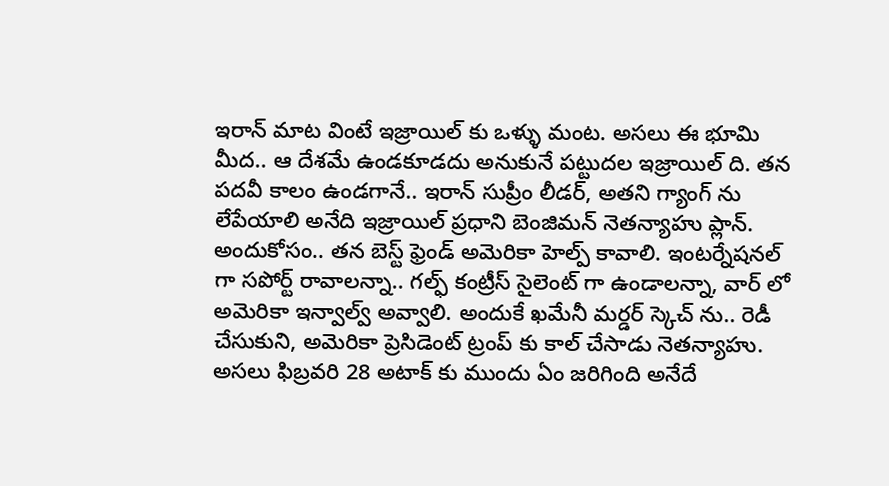ఇరాన్ మాట వింటే ఇజ్రాయిల్ కు ఒళ్ళు మంట. అసలు ఈ భూమి మీద.. ఆ దేశమే ఉండకూడదు అనుకునే పట్టుదల ఇజ్రాయిల్ ది. తన పదవీ కాలం ఉండగానే.. ఇరాన్ సుప్రీం లీడర్, అతని గ్యాంగ్ ను లేపేయాలి అనేది ఇజ్రాయిల్ ప్రధాని బెంజిమన్ నెతన్యాహు ప్లాన్. అందుకోసం.. తన బెస్ట్ ఫ్రెండ్ అమెరికా హెల్ప్ కావాలి. ఇంటర్నేషనల్ గా సపోర్ట్ రావాలన్నా.. గల్ఫ్ కంట్రీస్ సైలెంట్ గా ఉండాలన్నా, వార్ లో అమెరికా ఇన్వాల్వ్ అవ్వాలి. అందుకే ఖమేనీ మర్డర్ స్కెచ్ ను.. రెడీ చేసుకుని, అమెరికా ప్రెసిడెంట్ ట్రంప్ కు కాల్ చేసాడు నెతన్యాహు. అసలు ఫిబ్రవరి 28 అటాక్ కు ముందు ఏం జరిగింది అనేదే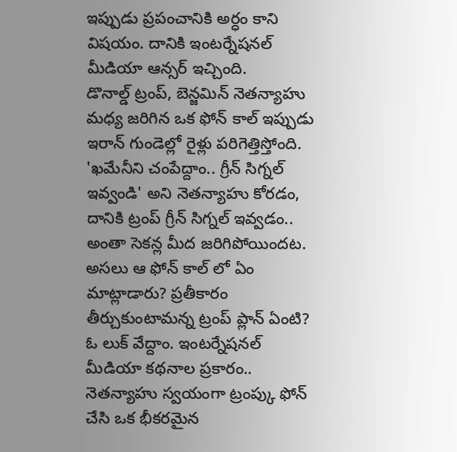ఇప్పుడు ప్రపంచానికి అర్ధం కాని విషయం. దానికి ఇంటర్నేషనల్ మీడియా ఆన్సర్ ఇచ్చింది.
డొనాల్డ్ ట్రంప్, బెన్జమిన్ నెతన్యాహు మధ్య జరిగిన ఒక ఫోన్ కాల్ ఇప్పుడు ఇరాన్ గుండెల్లో రైళ్లు పరిగెత్తిస్తోంది. 'ఖమేనీని చంపేద్దాం.. గ్రీన్ సిగ్నల్ ఇవ్వండి' అని నెతన్యాహు కోరడం, దానికి ట్రంప్ గ్రీన్ సిగ్నల్ ఇవ్వడం.. అంతా సెకన్ల మీద జరిగిపోయిందట. అసలు ఆ ఫోన్ కాల్ లో ఏం మాట్లాడారు? ప్రతీకారం తీర్చుకుంటామన్న ట్రంప్ ప్లాన్ ఏంటి? ఓ లుక్ వేద్దాం. ఇంటర్నేషనల్ మీడియా కథనాల ప్రకారం.. నెతన్యాహు స్వయంగా ట్రంప్కు ఫోన్ చేసి ఒక భీకరమైన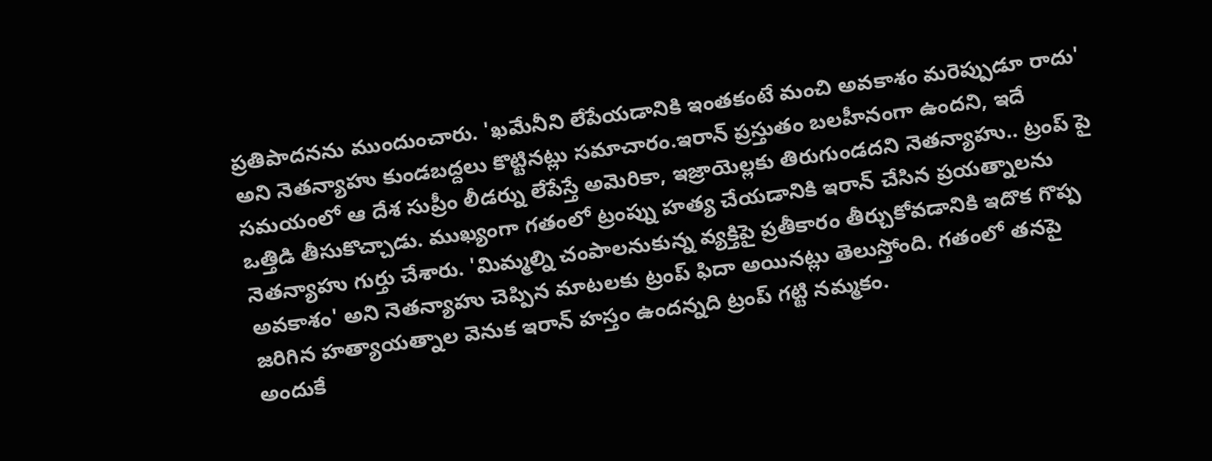ప్రతిపాదనను ముందుంచారు. 'ఖమేనీని లేపేయడానికి ఇంతకంటే మంచి అవకాశం మరెప్పుడూ రాదు' అని నెతన్యాహు కుండబద్దలు కొట్టినట్లు సమాచారం.ఇరాన్ ప్రస్తుతం బలహీనంగా ఉందని, ఇదే సమయంలో ఆ దేశ సుప్రీం లీడర్ను లేపేస్తే అమెరికా, ఇజ్రాయెల్లకు తిరుగుండదని నెతన్యాహు.. ట్రంప్ పై ఒత్తిడి తీసుకొచ్చాడు. ముఖ్యంగా గతంలో ట్రంప్ను హత్య చేయడానికి ఇరాన్ చేసిన ప్రయత్నాలను నెతన్యాహు గుర్తు చేశారు. 'మిమ్మల్ని చంపాలనుకున్న వ్యక్తిపై ప్రతీకారం తీర్చుకోవడానికి ఇదొక గొప్ప అవకాశం' అని నెతన్యాహు చెప్పిన మాటలకు ట్రంప్ ఫిదా అయినట్లు తెలుస్తోంది. గతంలో తనపై జరిగిన హత్యాయత్నాల వెనుక ఇరాన్ హస్తం ఉందన్నది ట్రంప్ గట్టి నమ్మకం.
అందుకే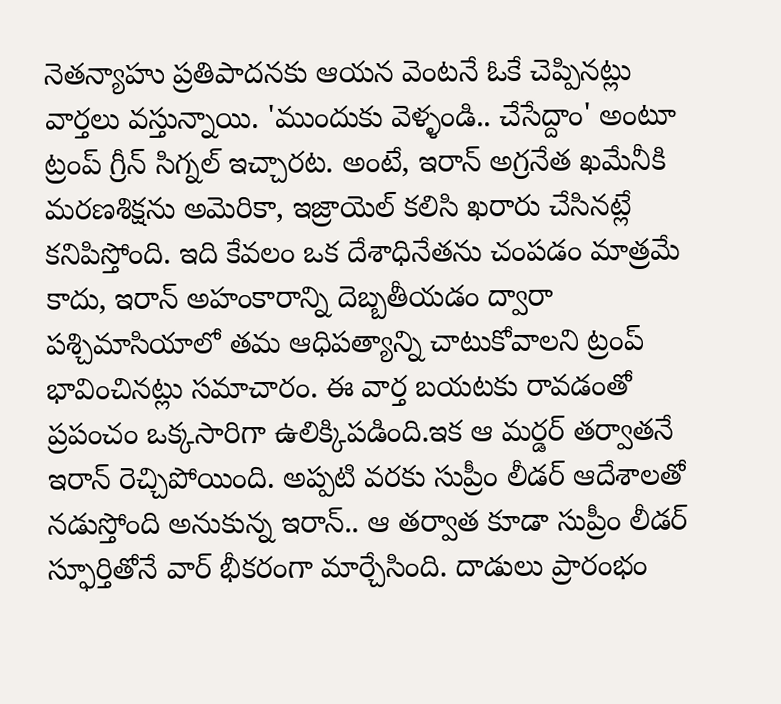నెతన్యాహు ప్రతిపాదనకు ఆయన వెంటనే ఓకే చెప్పినట్లు వార్తలు వస్తున్నాయి. 'ముందుకు వెళ్ళండి.. చేసేద్దాం' అంటూ ట్రంప్ గ్రీన్ సిగ్నల్ ఇచ్చారట. అంటే, ఇరాన్ అగ్రనేత ఖమేనీకి మరణశిక్షను అమెరికా, ఇజ్రాయెల్ కలిసి ఖరారు చేసినట్లే కనిపిస్తోంది. ఇది కేవలం ఒక దేశాధినేతను చంపడం మాత్రమే కాదు, ఇరాన్ అహంకారాన్ని దెబ్బతీయడం ద్వారా పశ్చిమాసియాలో తమ ఆధిపత్యాన్ని చాటుకోవాలని ట్రంప్ భావించినట్లు సమాచారం. ఈ వార్త బయటకు రావడంతో ప్రపంచం ఒక్కసారిగా ఉలిక్కిపడింది.ఇక ఆ మర్డర్ తర్వాతనే ఇరాన్ రెచ్చిపోయింది. అప్పటి వరకు సుప్రీం లీడర్ ఆదేశాలతో నడుస్తోంది అనుకున్న ఇరాన్.. ఆ తర్వాత కూడా సుప్రీం లీడర్ స్ఫూర్తితోనే వార్ భీకరంగా మార్చేసింది. దాడులు ప్రారంభం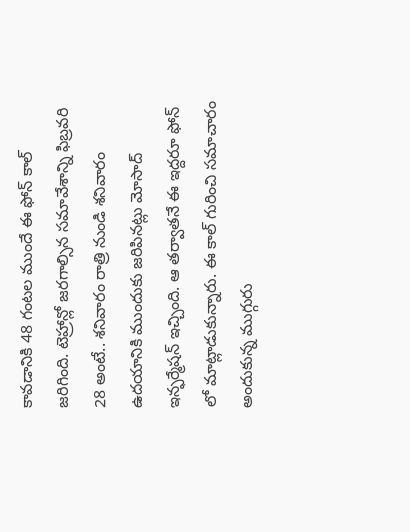కావడానికి 48 గంటల ముందే ఈ ఫోన్ కాల్ జరిగింది. టెహ్రాన్లో జరగాల్సిన సమావేశాన్ని ఫిబ్రవరి 28 అంటే.. శనివారం రాత్రి నుండి శనివారం ఉదయానికి ముందుకు జరిపినట్లు మోసాద్ ఇన్ఫర్మేషన్ ఇచ్చింది. ఆ తర్వాతనే ఈ ఇద్దరూ ఫోన్ లో మాట్లాడుకున్నారు. ఈ కాల్ గురించి సమాచారం అందుకున్న ముగ్గురు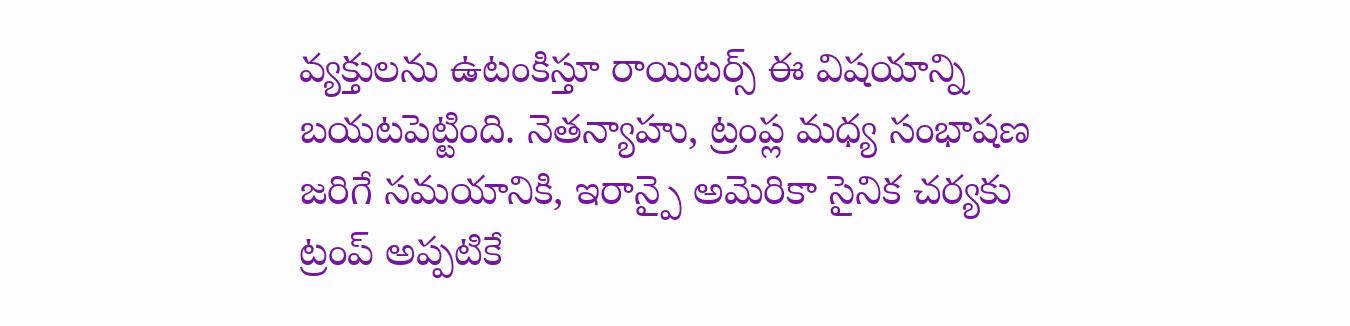వ్యక్తులను ఉటంకిస్తూ రాయిటర్స్ ఈ విషయాన్ని బయటపెట్టింది. నెతన్యాహు, ట్రంప్ల మధ్య సంభాషణ జరిగే సమయానికి, ఇరాన్పై అమెరికా సైనిక చర్యకు ట్రంప్ అప్పటికే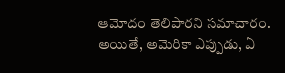ఆమోదం తెలిపారని సమాచారం. అయితే, అమెరికా ఎప్పుడు, ఏ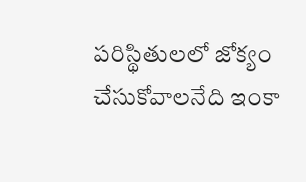పరిస్థితులలో జోక్యం చేసుకోవాలనేది ఇంకా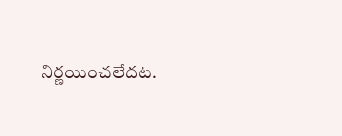నిర్ణయించలేదట.